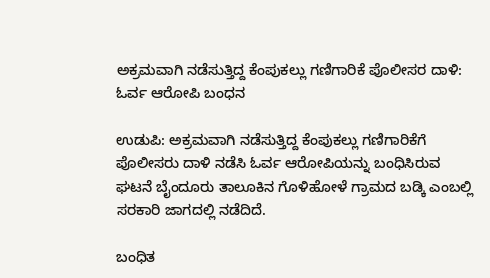ಅಕ್ರಮವಾಗಿ ನಡೆಸುತ್ತಿದ್ದ ಕೆಂಪುಕಲ್ಲು ಗಣಿಗಾರಿಕೆ ಪೊಲೀಸರ ದಾಳಿ: ಓರ್ವ ಆರೋಪಿ ಬಂಧನ

ಉಡುಪಿ: ಅಕ್ರಮವಾಗಿ ನಡೆಸುತ್ತಿದ್ದ ಕೆಂಪುಕಲ್ಲು ಗಣಿಗಾರಿಕೆಗೆ ಪೊಲೀಸರು ದಾಳಿ ನಡೆಸಿ ಓರ್ವ ಆರೋಪಿಯನ್ನು ಬಂಧಿಸಿರುವ ಘಟನೆ ಬೈಂದೂರು ತಾಲೂಕಿನ ಗೊಳಿಹೋಳೆ ಗ್ರಾಮದ ಬಡ್ಕಿ ಎಂಬಲ್ಲಿ ಸರಕಾರಿ ಜಾಗದಲ್ಲಿ ನಡೆದಿದೆ.

ಬಂಧಿತ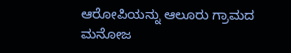ಆರೋಪಿಯನ್ನು ಆಲೂರು ಗ್ರಾಮದ ಮನೋಜ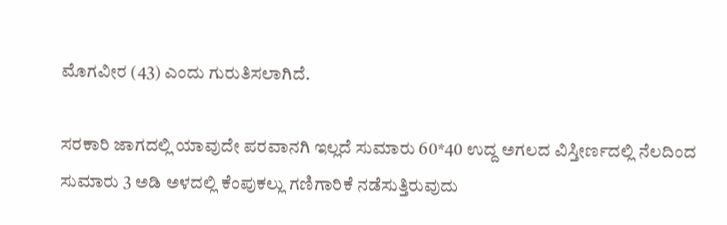ಮೊಗವೀರ (43) ಎಂದು ಗುರುತಿಸಲಾಗಿದೆ.

ಸರಕಾರಿ ಜಾಗದಲ್ಲಿ ಯಾವುದೇ ಪರವಾನಗಿ ಇಲ್ಲದೆ ಸುಮಾರು 60*40 ಉದ್ದ ಅಗಲದ ವಿಸ್ತೀರ್ಣದಲ್ಲಿ ನೆಲದಿಂದ ಸುಮಾರು 3 ಅಡಿ ಅಳದಲ್ಲಿ ಕೆಂಪುಕಲ್ಲು ಗಣಿಗಾರಿಕೆ ನಡೆಸುತ್ತಿರುವುದು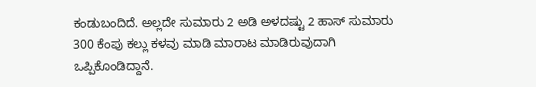ಕಂಡುಬಂದಿದೆ. ಅಲ್ಲದೇ ಸುಮಾರು 2 ಅಡಿ ಅಳದಷ್ಟು 2 ಹಾಸ್‌ ಸುಮಾರು 300 ಕೆಂಪು ಕಲ್ಲು ಕಳವು ಮಾಡಿ ಮಾರಾಟ ಮಾಡಿರುವುದಾಗಿ ಒಪ್ಪಿಕೊಂಡಿದ್ದಾನೆ.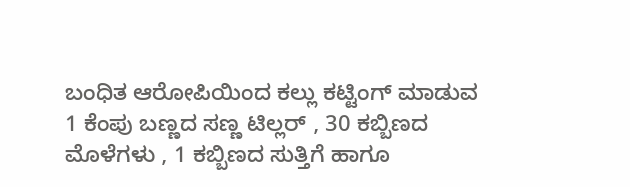ಬಂಧಿತ ಆರೋಪಿಯಿಂದ ಕಲ್ಲು ಕಟ್ಟಿಂಗ್‌ ಮಾಡುವ 1 ಕೆಂಪು ಬಣ್ಣದ ಸಣ್ಣ ಟಿಲ್ಲರ್ , 30 ಕಬ್ಬಿಣದ ಮೊಳೆಗಳು , 1 ಕಬ್ಬಿಣದ ಸುತ್ತಿಗೆ ಹಾಗೂ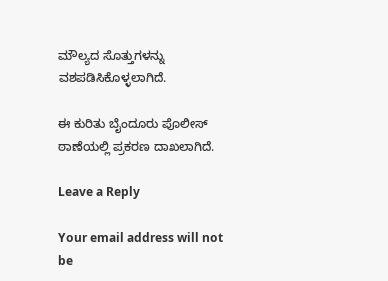ಮೌಲ್ಯದ ಸೊತ್ತುಗಳನ್ನು ವಶಪಡಿಸಿಕೊಳ್ಳಲಾಗಿದೆ‌.

ಈ ಕುರಿತು ಬೈಂದೂರು ಪೊಲೀಸ್‌ ಠಾಣೆಯಲ್ಲಿ ಪ್ರಕರಣ ದಾಖಲಾಗಿದೆ.

Leave a Reply

Your email address will not be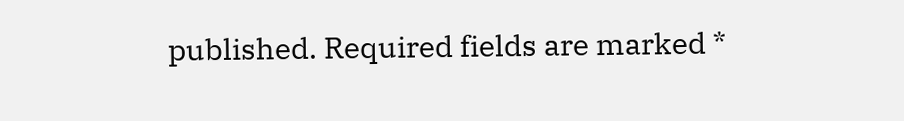published. Required fields are marked *